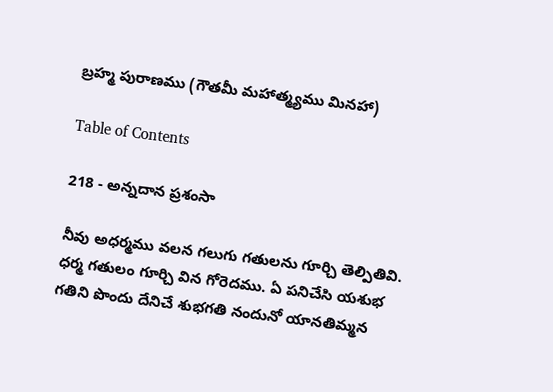బ్రహ్మ పురాణము (గౌతమీ మహాత్మ్యము మినహా)

Table of Contents

218 - అన్నదాన ప్రశంసా

నీవు అధర్మము వలన గలుగు గతులను గూర్చి తెల్పితివి. ధర్మ గతులం గూర్చి విన గోరెదము. ఏ పనిచేసి యశుభ గతిని పొందు దేనిచే శుభగతి నందునో యానతిమ్మన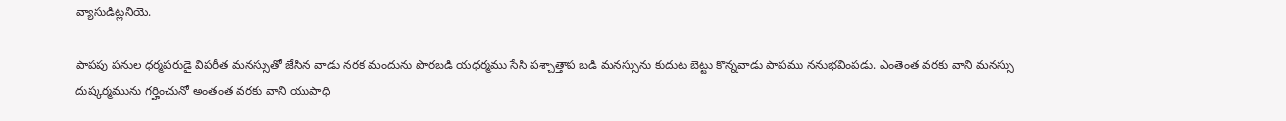వ్యాసుడిట్లనియె.

పాపపు పనుల ధర్మపరుడై విపరీత మనస్సుతో జేసిన వాడు నరక మందును పొరబడి యధర్మము సేసి పశ్చాత్తాప బడి మనస్సును కుదుట బెట్టు కొన్నవాడు పాపము ననుభవింపడు. ఎంతెంత వరకు వాని మనస్సు దుష్కర్మమును గర్హించునో అంతంత వరకు వాని యుపాధి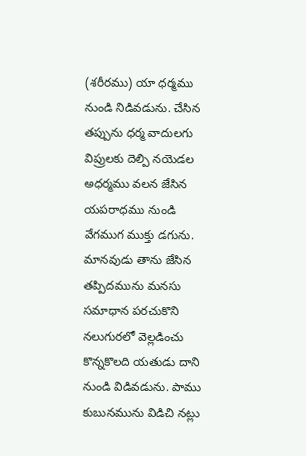(శరీరము) యా ధర్మము నుండి నిడివడును. చేసిన తప్పును ధర్మ వాదులగు విప్రులకు దెల్పి నయెడల అధర్మము వలన జేసిన యపరాధము నుండి వేగముగ ముక్తు డగును. మానవుడు తాను జేసిన తప్పిదమును మనసు సమాధాన పరచుకొని నలుగురలో వెల్లడించు కొన్నకొలది యతుడు దాని నుండి విడివడును. పాము కుబునమును విడిచి నట్లు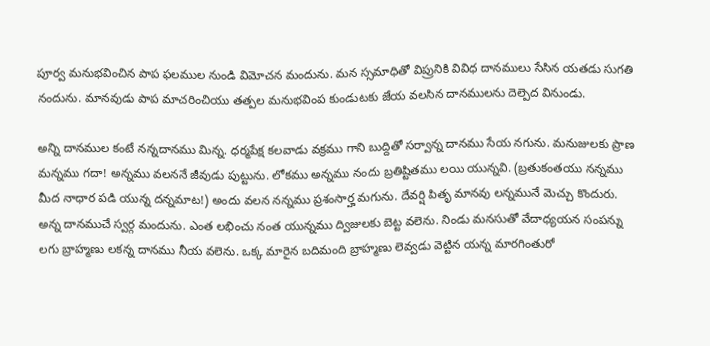పూర్వ మనుభవించిన పాప ఫలముల నుండి విమోచన మందును. మన స్సమాధితో విప్రునికి వివిధ దానములు సేసిన యతడు సుగతి నందును. మానవుడు పాప మాచరించియు తత్పల మనుభవింప కుండుటకు జేయ వలసిన దానములను దెల్పెద వినుండు.

అన్ని దానముల కంటే నన్నదానము మిన్న. ధర్మపేక్ష కలవాడు వక్రము గాని బుద్దితో సర్వాన్న దానము సేయ నగును. మనుజులకు ప్రాణ మన్నము గదా! అన్నము వలననే జీవుడు పుట్టును. లోకము అన్నము నందు బ్రతిష్టితము లయి యున్నవి. (బ్రతుకంతయు నన్నము మీద నాధార పడి యున్న దన్నమాట!) అందు వలన నన్నము ప్రశంసార్హ మగును. దేవర్షి పితృ మానవు లన్నమునే మెచ్చు కొందురు. అన్న దానముచే స్వర్గ మందును. ఎంత లభించు నంత యున్నము ద్విజులకు బెట్ట వలెను. నిండు మనసుతో వేదాధ్యయన సంపన్ను లగు బ్రాహ్మణు లకన్న దానము నీయ వలెను. ఒక్క మారైన బదిమంది బ్రాహ్మణు లెవ్వడు వెట్టిన యన్న మారగింతురో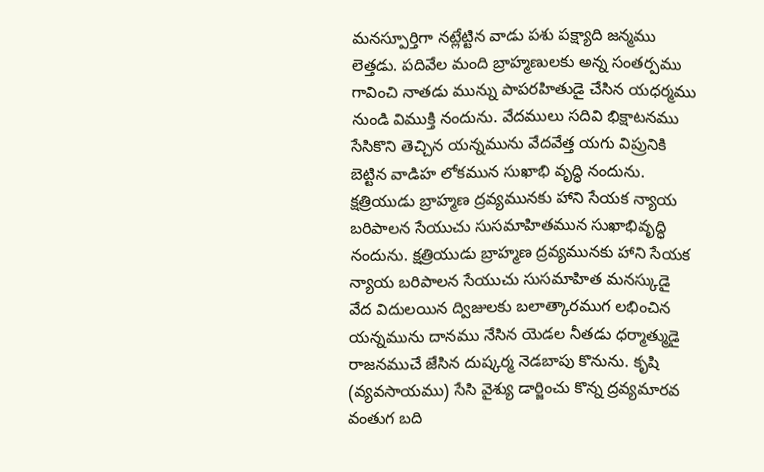మనస్పూర్తిగా నట్లేట్టిన వాడు పశు పక్ష్యాది జన్మము లెత్తడు. పదివేల మంది బ్రాహ్మణులకు అన్న సంతర్పము గావించి నాతడు మున్ను పాపరహితుడై చేసిన యధర్మము నుండి విముక్తి నందును. వేదములు సదివి భిక్షాటనము సేసికొని తెచ్చిన యన్నమును వేదవేత్త యగు విప్రునికి బెట్టిన వాడిహ లోకమున సుఖాభి వృద్ధి నందును. క్షత్రియుడు బ్రాహ్మణ ద్రవ్యమునకు హాని సేయక న్యాయ బరిపాలన సేయుచు సుసమాహితమున సుఖాభివృద్ధి నందును. క్షత్రియుడు బ్రాహ్మణ ద్రవ్యమునకు హాని సేయక న్యాయ బరిపాలన సేయుచు సుసమాహిత మనస్కుడై వేద విదులయిన ద్విజులకు బలాత్కారముగ లభించిన యన్నమును దానము నేసిన యెడల నీతడు ధర్మాత్ముడై రాజనముచే జేసిన దుష్కర్మ నెడబాపు కొనును. కృషి (వ్యవసాయము) సేసి వైశ్యు డార్జించు కొన్న ద్రవ్యమారవ వంతుగ బది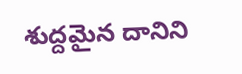శుద్దమైన దానిని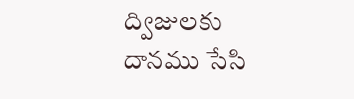ద్విజులకు దానము సేసి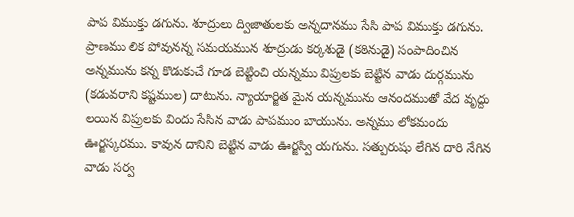పాప విముక్తు డగును. శూద్రులు ద్విజాతులకు అన్నదానము సేసి పాప విముక్తు డగును. ప్రాణము లిక పోవునన్న సమయమున శూద్రుడు కర్కశుడై (కఠినుడై) సంపాదించిన అన్నమును కన్న కొడుకుచే గూడ బెట్టించి యన్నము విప్రులకు బెట్టిన వాడు దుర్గమును (కడువరాని కష్టముల) దాటును. న్యాయార్జిత మైన యన్నమును ఆనందముతో వేద వృద్దు లయిన విప్రులకు విందు సేసిన వాడు పాపముం బాయును. అన్నము లోకమందు ఊర్జస్కరము. కావున దానిని బెట్టిన వాడు ఊర్జస్వి యగును. సత్పురుషు లేగిన దారి నేగిన వాడు సర్వ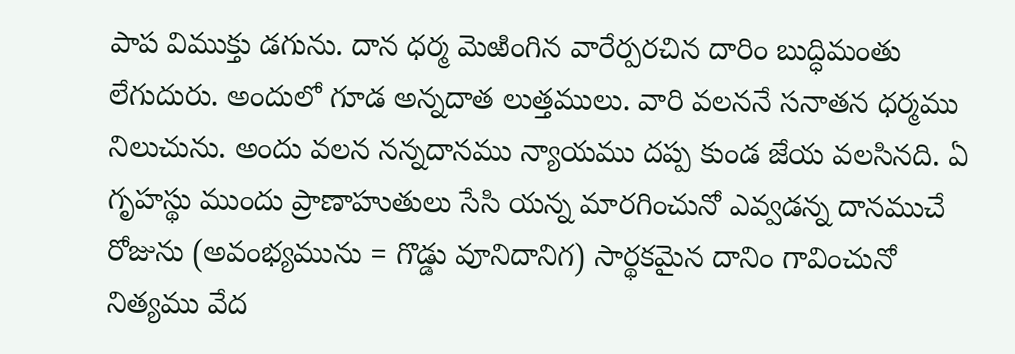పాప విముక్తు డగును. దాన ధర్మ మెఱింగిన వారేర్పరచిన దారిం బుద్ధిమంతు లేగుదురు. అందులో గూడ అన్నదాత లుత్తములు. వారి వలననే సనాతన ధర్మము నిలుచును. అందు వలన నన్నదానము న్యాయము దప్ప కుండ జేయ వలసినది. ఏ గృహస్థు ముందు ప్రాణాహుతులు సేసి యన్న మారగించునో ఎవ్వడన్న దానముచే రోజును (అవంభ్యమును = గొడ్డు వూనిదానిగ) సార్థకమైన దానిం గావించునో నిత్యము వేద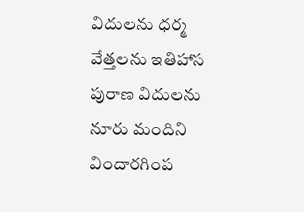విదులను ధర్మ వేత్తలను ఇతిహాస పురాణ విదులను నూరు మందిని విందారగింప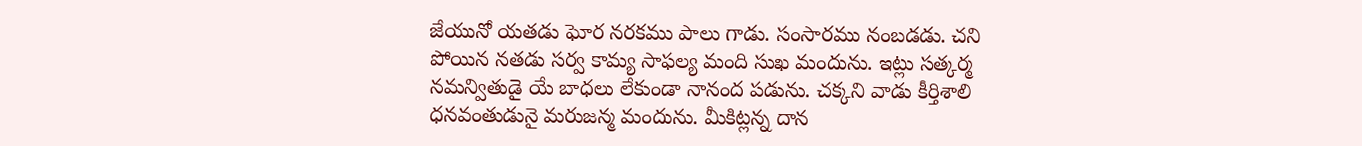జేయునో యతడు ఘోర నరకము పాలు గాడు. సంసారము నంబడడు. చని పోయిన నతడు సర్వ కామ్య సాఫల్య మంది సుఖ మందును. ఇట్లు సత్కర్మ నమన్వితుడై యే బాధలు లేకుండా నానంద పడును. చక్కని వాడు కీర్తిశాలి ధనవంతుడునై మరుజన్మ మందును. మీకిట్లన్న దాన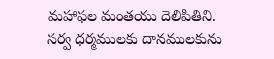మహాఫల మంతయు దెలిపితిని. సర్వ ధర్మములకు దానములకును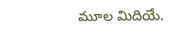మూల మిదియే.